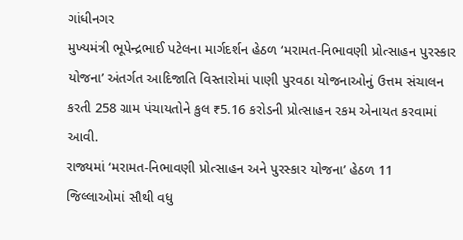ગાંધીનગર
મુખ્યમંત્રી ભૂપેન્દ્રભાઈ પટેલના માર્ગદર્શન હેઠળ ‘મરામત-નિભાવણી પ્રોત્સાહન પુરસ્કાર યોજના’ અંતર્ગત આદિજાતિ વિસ્તારોમાં પાણી પુરવઠા યોજનાઓનું ઉત્તમ સંચાલન કરતી 258 ગ્રામ પંચાયતોને કુલ ₹5.16 કરોડની પ્રોત્સાહન રકમ એનાયત કરવામાં આવી.
રાજ્યમાં ‘મરામત-નિભાવણી પ્રોત્સાહન અને પુરસ્કાર યોજના’ હેઠળ 11 જિલ્લાઓમાં સૌથી વધુ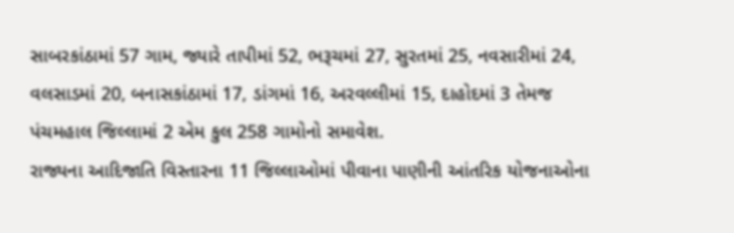સાબરકાંઠામાં 57 ગામ, જ્યારે તાપીમાં 52, ભરૂચમાં 27, સુરતમાં 25, નવસારીમાં 24, વલસાડમાં 20, બનાસકાંઠામાં 17, ડાંગમાં 16, અરવલ્લીમાં 15, દાહોદમાં 3 તેમજ પંચમહાલ જિલ્લામાં 2 એમ કુલ 258 ગામોનો સમાવેશ.
રાજ્યના આદિજાતિ વિસ્તારના 11 જિલ્લાઓમાં પીવાના પાણીની આંતરિક યોજનાઓના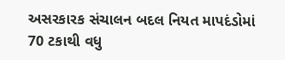અસરકારક સંચાલન બદલ નિયત માપદંડોમાં 70 ટકાથી વધુ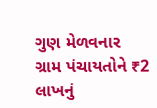ગુણ મેળવનાર ગ્રામ પંચાયતોને ₹2 લાખનું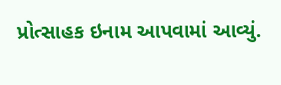પ્રોત્સાહક ઇનામ આપવામાં આવ્યું.